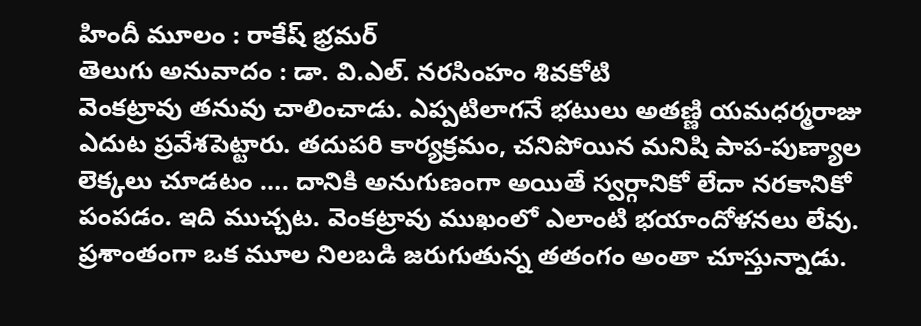హిందీ మూలం : రాకేష్ భ్రమర్
తెలుగు అనువాదం : డా. వి.ఎల్. నరసింహం శివకోటి
వెంకట్రావు తనువు చాలించాడు. ఎప్పటిలాగనే భటులు అతణ్ణి యమధర్మరాజు ఎదుట ప్రవేశపెట్టారు. తదుపరి కార్యక్రమం, చనిపోయిన మనిషి పాప-పుణ్యాల లెక్కలు చూడటం …. దానికి అనుగుణంగా అయితే స్వర్గానికో లేదా నరకానికో పంపడం. ఇది ముచ్చట. వెంకట్రావు ముఖంలో ఎలాంటి భయాందోళనలు లేవు. ప్రశాంతంగా ఒక మూల నిలబడి జరుగుతున్న తతంగం అంతా చూస్తున్నాడు.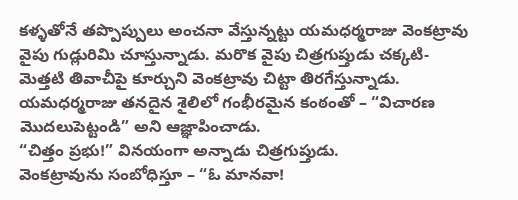కళ్ళతోనే తప్పొప్పులు అంచనా వేస్తున్నట్టు యమధర్మరాజు వెంకట్రావు వైపు గుడ్లురిమి చూస్తున్నాడు. మరొక వైపు చిత్రగుప్తుడు చక్కటి-మెత్తటి తివాచీపై కూర్చుని వెంకట్రావు చిట్టా తిరగేస్తున్నాడు.
యమధర్మరాజు తనదైన శైలిలో గంభీరమైన కంఠంతో – “విచారణ మొదలుపెట్టండి” అని ఆజ్ఞాపించాడు.
“చిత్తం ప్రభు!” వినయంగా అన్నాడు చిత్రగుప్తుడు.
వెంకట్రావును సంబోధిస్తూ – “ఓ మానవా!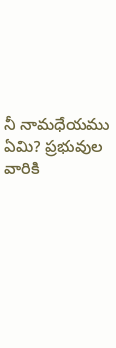నీ నామధేయము ఏమి? ప్రభువుల వారికి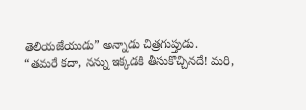తెలియజేయుడు” అన్నాడు చిత్రగుప్తుడు.
“తమరే కదా, నన్ను ఇక్కడకి తీసుకొచ్చినదే! మరి,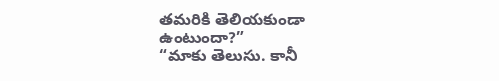తమరికి తెలియకుండా ఉంటుందా?”
“మాకు తెలుసు. కానీ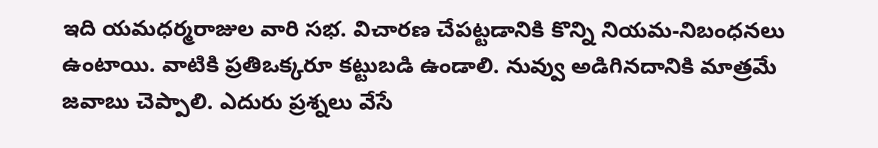ఇది యమధర్మరాజుల వారి సభ. విచారణ చేపట్టడానికి కొన్ని నియమ-నిబంధనలు ఉంటాయి. వాటికి ప్రతిఒక్కరూ కట్టుబడి ఉండాలి. నువ్వు అడిగినదానికి మాత్రమే జవాబు చెప్పాలి. ఎదురు ప్రశ్నలు వేసే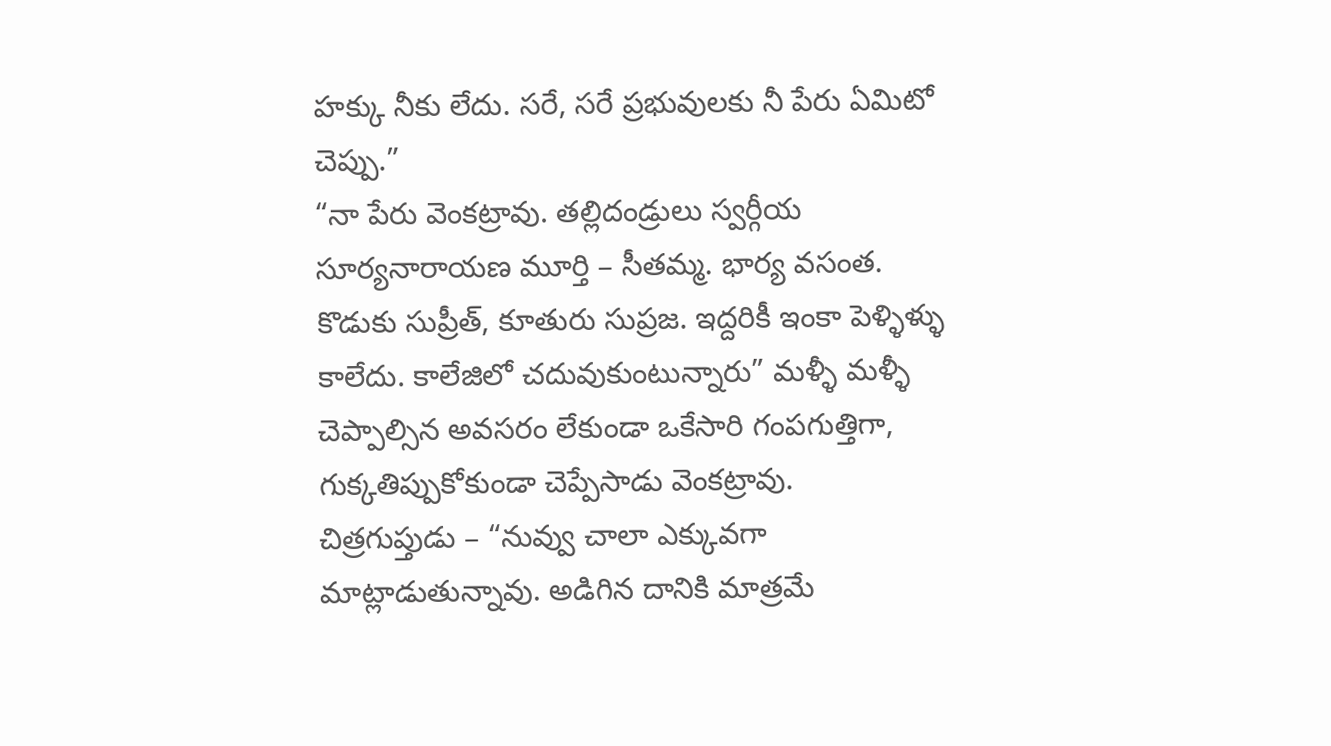హక్కు నీకు లేదు. సరే, సరే ప్రభువులకు నీ పేరు ఏమిటో చెప్పు.”
“నా పేరు వెంకట్రావు. తల్లిదండ్రులు స్వర్గీయ సూర్యనారాయణ మూర్తి – సీతమ్మ. భార్య వసంత. కొడుకు సుప్రీత్, కూతురు సుప్రజ. ఇద్దరికీ ఇంకా పెళ్ళిళ్ళు కాలేదు. కాలేజిలో చదువుకుంటున్నారు” మళ్ళీ మళ్ళీ చెప్పాల్సిన అవసరం లేకుండా ఒకేసారి గంపగుత్తిగా, గుక్కతిప్పుకోకుండా చెప్పేసాడు వెంకట్రావు.
చిత్రగుప్తుడు – “నువ్వు చాలా ఎక్కువగా మాట్లాడుతున్నావు. అడిగిన దానికి మాత్రమే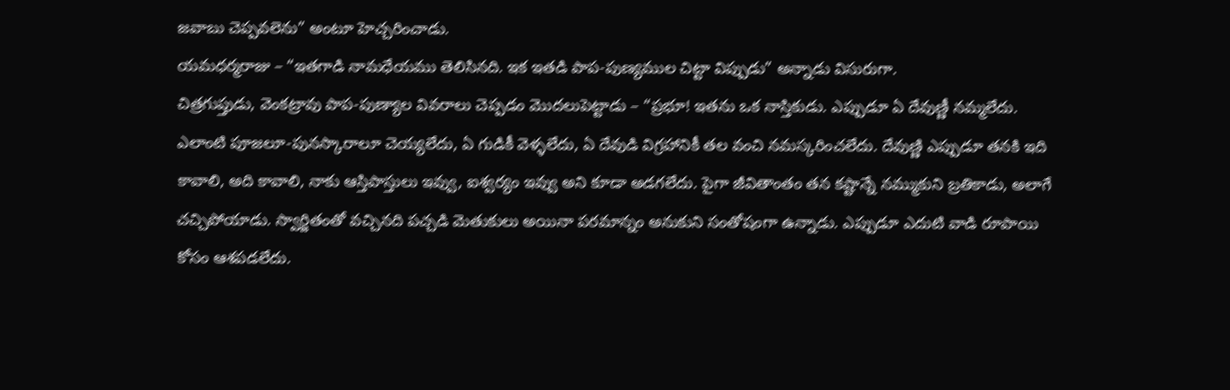జవాబు చెప్పవలెను” అంటూ హెచ్చరించాడు.
యమధర్మరాజు – “ఇతగాడి నామధేయము తెలిసినది. ఇక ఇతడి పాప-పుణ్యముల చిట్టా విప్పుడు” అన్నాడు విసురుగా.
చిత్రగుప్తుడు, వెంకట్రావు పాప-పుణ్యాల వివరాలు చెప్పడం మొదలుపెట్టాడు – “ప్రభూ! ఇతను ఒక నాస్తికుడు. ఎప్పుడూ ఏ దేవుణ్ణీ నమ్మలేదు. ఎలాంటి పూజలూ-పునస్కారాలూ చెయ్యలేదు, ఏ గుడికీ వెళ్ళలేదు, ఏ దేవుడి విగ్రహానికీ తల వంచి నమస్కరించలేదు. దేవుణ్ణి ఎప్పుడూ తనకి ఇది కావాలి, అది కావాలి, నాకు ఆస్తిపాస్తులు ఇవ్వు, ఐశ్వర్యం ఇవ్వు అని కూడా అడగలేదు. పైగా జీవితాంతం తన కష్టాన్నే నమ్ముకుని బ్రతికాడు, అలాగే చచ్చిపోయాడు. స్వార్జితంతో వచ్చినది పచ్చడి మెతుకులు అయినా పరమాన్నం అనుకుని సంతోషంగా ఉన్నాడు. ఎప్పుడూ ఎదుటి వాడి రూపాయి కోసం ఆశపడలేదు.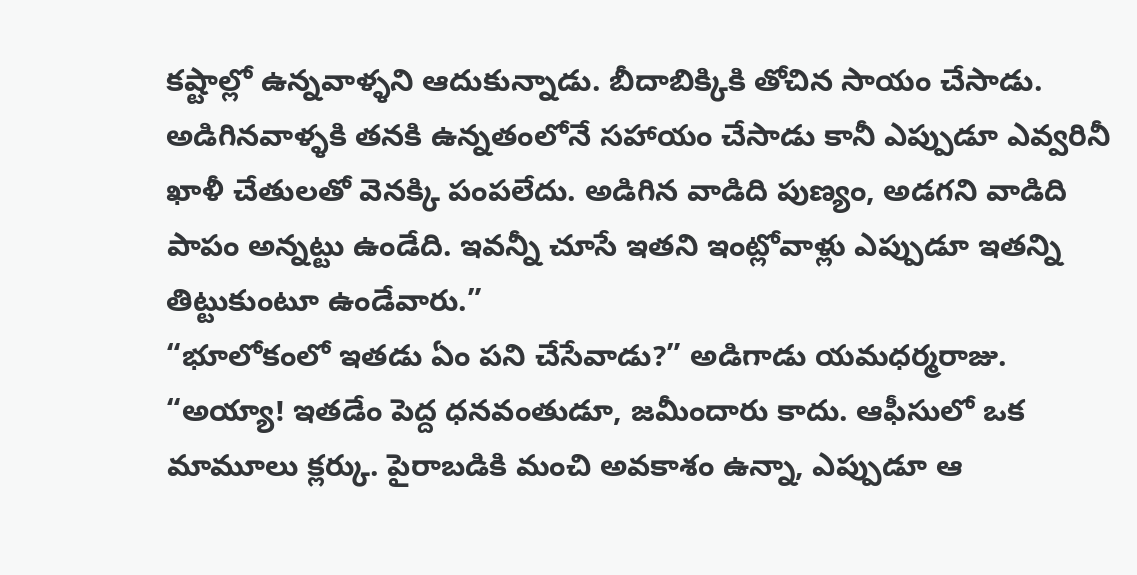కష్టాల్లో ఉన్నవాళ్ళని ఆదుకున్నాడు. బీదాబిక్కికి తోచిన సాయం చేసాడు. అడిగినవాళ్ళకి తనకి ఉన్నతంలోనే సహాయం చేసాడు కానీ ఎప్పుడూ ఎవ్వరినీ ఖాళీ చేతులతో వెనక్కి పంపలేదు. అడిగిన వాడిది పుణ్యం, అడగని వాడిది పాపం అన్నట్టు ఉండేది. ఇవన్నీ చూసే ఇతని ఇంట్లోవాళ్లు ఎప్పుడూ ఇతన్ని తిట్టుకుంటూ ఉండేవారు.”
“భూలోకంలో ఇతడు ఏం పని చేసేవాడు?” అడిగాడు యమధర్మరాజు.
“అయ్యా! ఇతడేం పెద్ద ధనవంతుడూ, జమీందారు కాదు. ఆఫీసులో ఒక మామూలు క్లర్కు. పైరాబడికి మంచి అవకాశం ఉన్నా, ఎప్పుడూ ఆ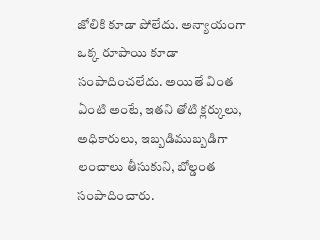జోలికి కూడా పోలేదు. అన్యాయంగా ఒక్క రూపాయి కూడా సంపాదించలేదు. అయితే వింత ఏంటి అంటే, ఇతని తోటి క్లర్కులు, అధికారులు, ఇబ్బడిముబ్బడిగా లంచాలు తీసుకుని, బోల్డంత సంపాదించారు.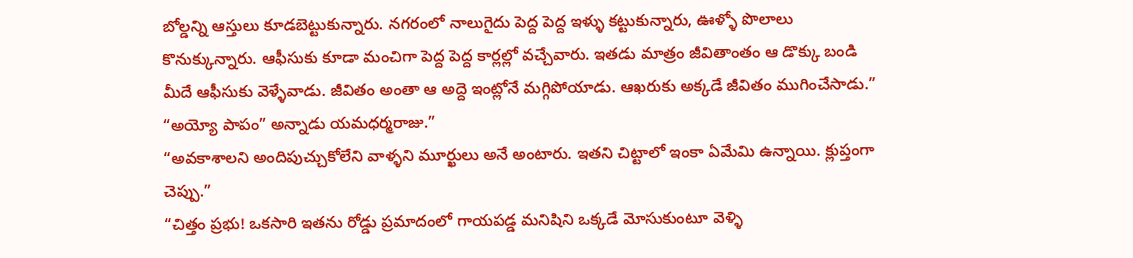బోల్డన్ని ఆస్తులు కూడబెట్టుకున్నారు. నగరంలో నాలుగైదు పెద్ద పెద్ద ఇళ్ళు కట్టుకున్నారు, ఊళ్ళో పొలాలు కొనుక్కున్నారు. ఆఫీసుకు కూడా మంచిగా పెద్ద పెద్ద కార్లల్లో వచ్చేవారు. ఇతడు మాత్రం జీవితాంతం ఆ డొక్కు బండి మీదే ఆఫీసుకు వెళ్ళేవాడు. జీవితం అంతా ఆ అద్దె ఇంట్లోనే మగ్గిపోయాడు. ఆఖరుకు అక్కడే జీవితం ముగించేసాడు.”
“అయ్యో పాపం” అన్నాడు యమధర్మరాజు.”
“అవకాశాలని అందిపుచ్చుకోలేని వాళ్ళని మూర్ఖులు అనే అంటారు. ఇతని చిట్టాలో ఇంకా ఏమేమి ఉన్నాయి. క్లుప్తంగా చెప్పు.”
“చిత్తం ప్రభు! ఒకసారి ఇతను రోడ్డు ప్రమాదంలో గాయపడ్డ మనిషిని ఒక్కడే మోసుకుంటూ వెళ్ళి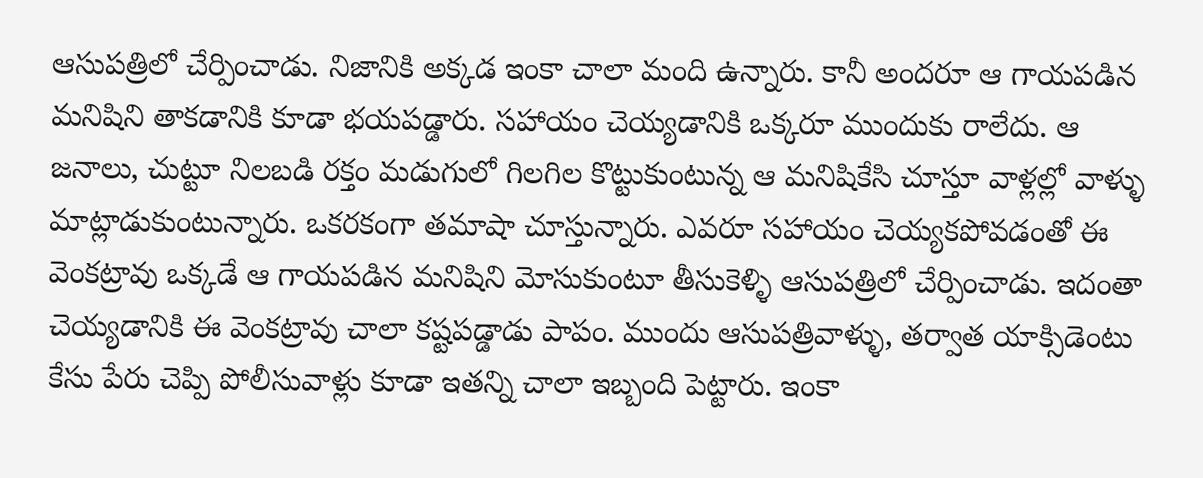ఆసుపత్రిలో చేర్పించాడు. నిజానికి అక్కడ ఇంకా చాలా మంది ఉన్నారు. కానీ అందరూ ఆ గాయపడిన మనిషిని తాకడానికి కూడా భయపడ్డారు. సహాయం చెయ్యడానికి ఒక్కరూ ముందుకు రాలేదు. ఆ జనాలు, చుట్టూ నిలబడి రక్తం మడుగులో గిలగిల కొట్టుకుంటున్న ఆ మనిషికేసి చూస్తూ వాళ్లల్లో వాళ్ళు మాట్లాడుకుంటున్నారు. ఒకరకంగా తమాషా చూస్తున్నారు. ఎవరూ సహాయం చెయ్యకపోవడంతో ఈ వెంకట్రావు ఒక్కడే ఆ గాయపడిన మనిషిని మోసుకుంటూ తీసుకెళ్ళి ఆసుపత్రిలో చేర్పించాడు. ఇదంతా చెయ్యడానికి ఈ వెంకట్రావు చాలా కష్టపడ్డాడు పాపం. ముందు ఆసుపత్రివాళ్ళు, తర్వాత యాక్సిడెంటు కేసు పేరు చెప్పి పోలీసువాళ్లు కూడా ఇతన్ని చాలా ఇబ్బంది పెట్టారు. ఇంకా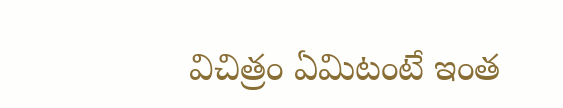విచిత్రం ఏమిటంటే ఇంత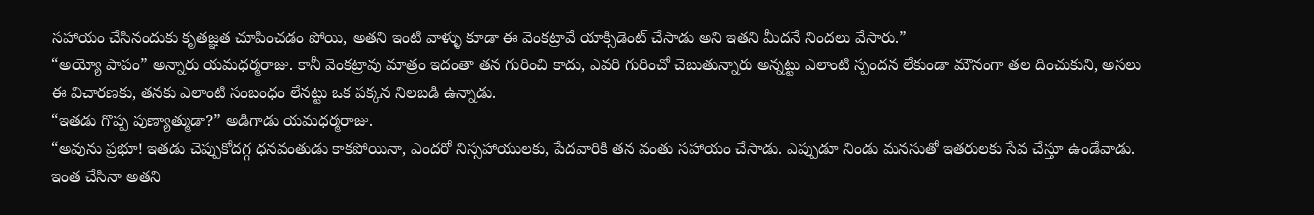సహాయం చేసినందుకు కృతజ్ఞత చూపించడం పోయి, అతని ఇంటి వాళ్ళు కూడా ఈ వెంకట్రావే యాక్సిడెంట్ చేసాడు అని ఇతని మీదనే నిందలు వేసారు.”
“అయ్యో పాపం” అన్నారు యమధర్మరాజు. కానీ వెంకట్రావు మాత్రం ఇదంతా తన గురించి కాదు, ఎవరి గురించో చెబుతున్నారు అన్నట్టు ఎలాంటి స్పందన లేకుండా మౌనంగా తల దించుకుని, అసలు ఈ విచారణకు, తనకు ఎలాంటి సంబంధం లేనట్టు ఒక పక్కన నిలబడి ఉన్నాడు.
“ఇతడు గొప్ప పుణ్యాత్ముడా?” అడిగాడు యమధర్మరాజు.
“అవును ప్రభూ! ఇతడు చెప్పుకోదగ్గ ధనవంతుడు కాకపోయినా, ఎందరో నిస్సహాయులకు, పేదవారికి తన వంతు సహాయం చేసాడు. ఎప్పుడూ నిండు మనసుతో ఇతరులకు సేవ చేస్తూ ఉండేవాడు. ఇంత చేసినా అతని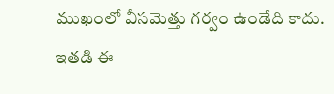ముఖంలో వీసమెత్తు గర్వం ఉండేది కాదు. ఇతడి ఈ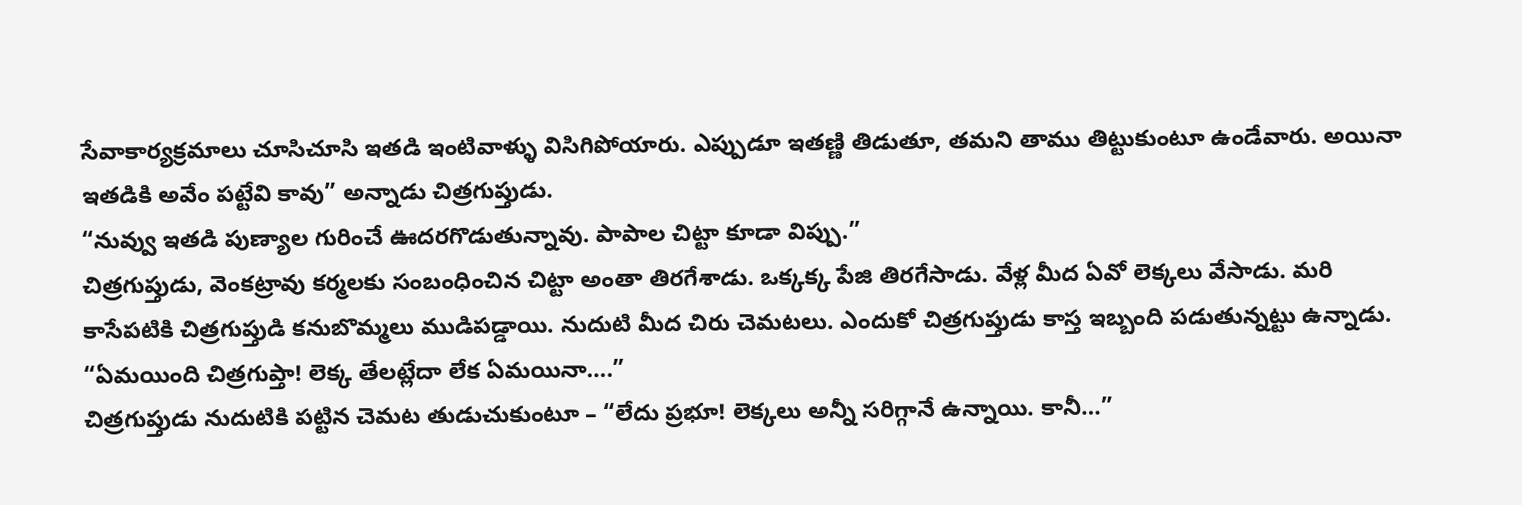సేవాకార్యక్రమాలు చూసిచూసి ఇతడి ఇంటివాళ్ళు విసిగిపోయారు. ఎప్పుడూ ఇతణ్ణి తిడుతూ, తమని తాము తిట్టుకుంటూ ఉండేవారు. అయినా ఇతడికి అవేం పట్టేవి కావు” అన్నాడు చిత్రగుప్తుడు.
“నువ్వు ఇతడి పుణ్యాల గురించే ఊదరగొడుతున్నావు. పాపాల చిట్టా కూడా విప్పు.”
చిత్రగుప్తుడు, వెంకట్రావు కర్మలకు సంబంధించిన చిట్టా అంతా తిరగేశాడు. ఒక్కక్క పేజి తిరగేసాడు. వేళ్ల మీద ఏవో లెక్కలు వేసాడు. మరి కాసేపటికి చిత్రగుప్తుడి కనుబొమ్మలు ముడిపడ్డాయి. నుదుటి మీద చిరు చెమటలు. ఎందుకో చిత్రగుప్తుడు కాస్త ఇబ్బంది పడుతున్నట్టు ఉన్నాడు.
“ఏమయింది చిత్రగుప్తా! లెక్క తేలట్లేదా లేక ఏమయినా….”
చిత్రగుప్తుడు నుదుటికి పట్టిన చెమట తుడుచుకుంటూ – “లేదు ప్రభూ! లెక్కలు అన్నీ సరిగ్గానే ఉన్నాయి. కానీ…”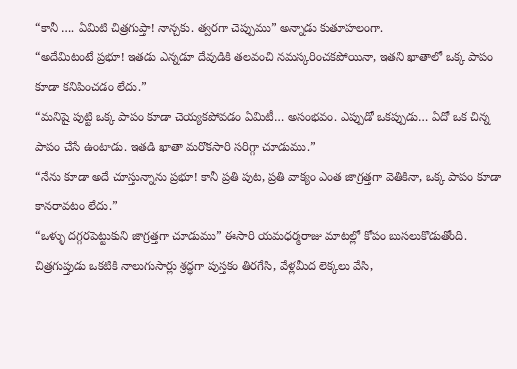“కానీ …. ఏమిటి చిత్రగుప్తా! నాన్చకు. త్వరగా చెప్పుము” అన్నాడు కుతూహలంగా.
“అదేమిటంటే ప్రభూ! ఇతడు ఎన్నడూ దేవుడికి తలవంచి నమస్కరించకపోయినా, ఇతని ఖాతాలో ఒక్క పాపం కూడా కనిపించడం లేదు.”
“మనిషై పుట్టి ఒక్క పాపం కూడా చెయ్యకపోవడం ఏమిటీ… అసంభవం. ఎప్పుడో ఒకప్పుడు… ఏదో ఒక చిన్న పాపం చేసే ఉంటాడు. ఇతడి ఖాతా మరొకసారి సరిగ్గా చూడుము.”
“నేను కూడా అదే చూస్తున్నాను ప్రభూ! కానీ ప్రతి పుట, ప్రతి వాక్యం ఎంత జాగ్రత్తగా వెతికినా, ఒక్క పాపం కూడా కానరావటం లేదు.”
“ఒళ్ళు దగ్గరపెట్టుకుని జాగ్రత్తగా చూడుము” ఈసారి యమధర్మరాజు మాటల్లో కోపం బుసలుకొడుతోంది.
చిత్రగుప్తుడు ఒకటికి నాలుగుసార్లు శ్రద్ధగా పుస్తకం తిరగేసి, వేళ్లమీద లెక్కలు వేసి,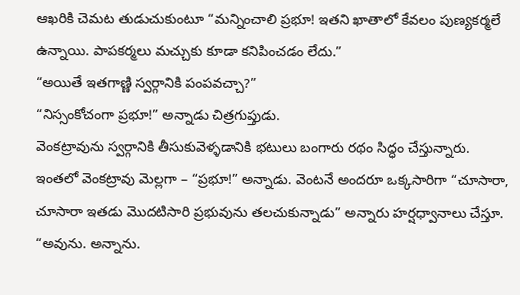ఆఖరికి చెమట తుడుచుకుంటూ “మన్నించాలి ప్రభూ! ఇతని ఖాతాలో కేవలం పుణ్యకర్మలే ఉన్నాయి. పాపకర్మలు మచ్చుకు కూడా కనిపించడం లేదు.”
“అయితే ఇతగాణ్ణి స్వర్గానికి పంపవచ్చా?”
“నిస్సంకోచంగా ప్రభూ!” అన్నాడు చిత్రగుప్తుడు.
వెంకట్రావును స్వర్గానికి తీసుకువెళ్ళడానికి భటులు బంగారు రథం సిద్ధం చేస్తున్నారు. ఇంతలో వెంకట్రావు మెల్లగా – “ప్రభూ!” అన్నాడు. వెంటనే అందరూ ఒక్కసారిగా “చూసారా, చూసారా ఇతడు మొదటిసారి ప్రభువును తలచుకున్నాడు” అన్నారు హర్షధ్వానాలు చేస్తూ.
“అవును. అన్నాను.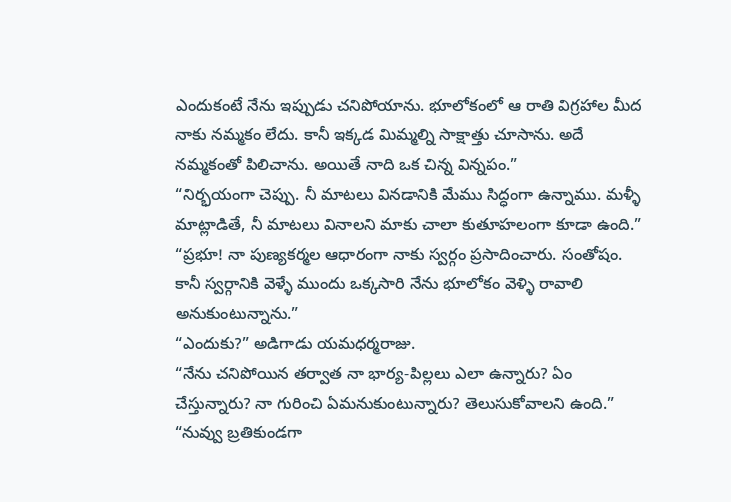ఎందుకంటే నేను ఇప్పుడు చనిపోయాను. భూలోకంలో ఆ రాతి విగ్రహాల మీద నాకు నమ్మకం లేదు. కానీ ఇక్కడ మిమ్మల్ని సాక్షాత్తు చూసాను. అదే నమ్మకంతో పిలిచాను. అయితే నాది ఒక చిన్న విన్నపం.”
“నిర్భయంగా చెప్పు. నీ మాటలు వినడానికి మేము సిద్ధంగా ఉన్నాము. మళ్ళీ మాట్లాడితే, నీ మాటలు వినాలని మాకు చాలా కుతూహలంగా కూడా ఉంది.”
“ప్రభూ! నా పుణ్యకర్మల ఆధారంగా నాకు స్వర్గం ప్రసాదించారు. సంతోషం. కానీ స్వర్గానికి వెళ్ళే ముందు ఒక్కసారి నేను భూలోకం వెళ్ళి రావాలి అనుకుంటున్నాను.”
“ఎందుకు?” అడిగాడు యమధర్మరాజు.
“నేను చనిపోయిన తర్వాత నా భార్య-పిల్లలు ఎలా ఉన్నారు? ఏం చేస్తున్నారు? నా గురించి ఏమనుకుంటున్నారు? తెలుసుకోవాలని ఉంది.”
“నువ్వు బ్రతికుండగా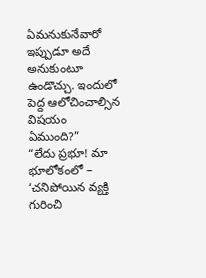ఏమనుకునేవారో ఇప్పుడూ అదే అనుకుంటూ ఉండొచ్చు. ఇందులో పెద్ద ఆలోచించాల్సిన విషయం ఏముంది?”
“లేదు ప్రభూ! మా భూలోకంలో – ‘చనిపోయిన వ్యక్తి గురించి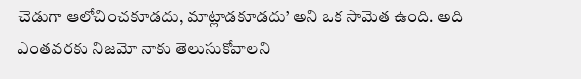చెడుగా ఆలోచించకూడదు, మాట్లాడకూడదు’ అని ఒక సామెత ఉంది. అది ఎంతవరకు నిజమో నాకు తెలుసుకోవాలని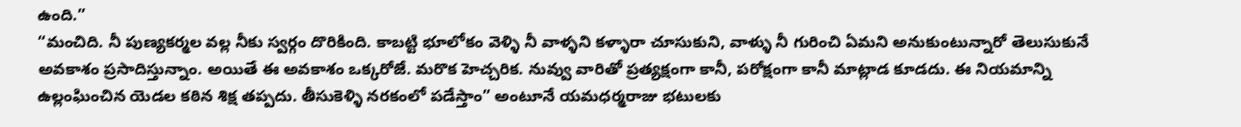ఉంది.”
“మంచిది. నీ పుణ్యకర్మల వల్ల నీకు స్వర్గం దొరికింది. కాబట్టి భూలోకం వెళ్ళి నీ వాళ్ళని కళ్ళారా చూసుకుని, వాళ్ళు నీ గురించి ఏమని అనుకుంటున్నారో తెలుసుకునే అవకాశం ప్రసాదిస్తున్నాం. అయితే ఈ అవకాశం ఒక్కరోజే. మరొక హెచ్చరిక. నువ్వు వారితో ప్రత్యక్షంగా కానీ, పరోక్షంగా కానీ మాట్లాడ కూడదు. ఈ నియమాన్ని ఉల్లంఘించిన యెడల కఠిన శిక్ష తప్పదు. తీసుకెళ్ళి నరకంలో పడేస్తాం” అంటూనే యమధర్మరాజు భటులకు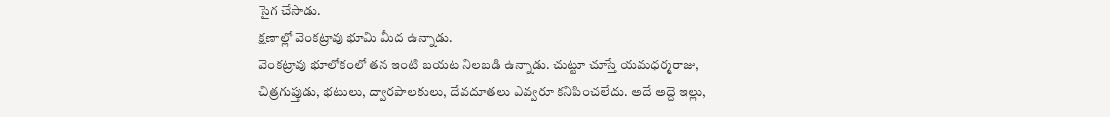సైగ చేసాడు.
క్షణాల్లో వెంకట్రావు భూమి మీద ఉన్నాడు.
వెంకట్రావు భూలోకంలో తన ఇంటి బయట నిలబడి ఉన్నాడు. చుట్టూ చూస్తే యమధర్మరాజు, చిత్రగుప్తుడు, భటులు, ద్వారపాలకులు, దేవదూతలు ఎవ్వరూ కనిపించలేదు. అదే అద్దె ఇల్లు,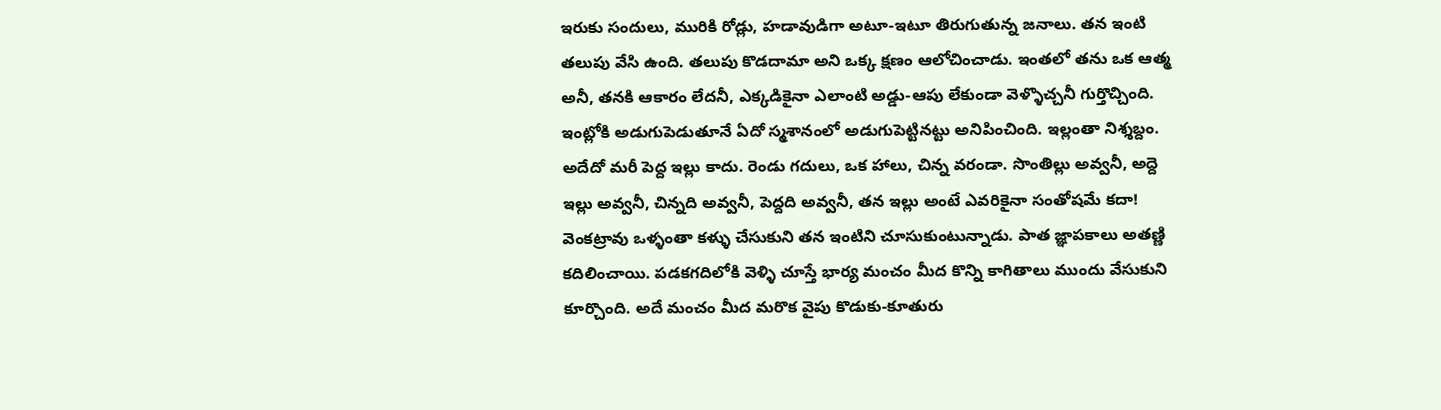ఇరుకు సందులు, మురికి రోడ్లు, హడావుడిగా అటూ-ఇటూ తిరుగుతున్న జనాలు. తన ఇంటి తలుపు వేసి ఉంది. తలుపు కొడదామా అని ఒక్క క్షణం ఆలోచించాడు. ఇంతలో తను ఒక ఆత్మ అనీ, తనకి ఆకారం లేదనీ, ఎక్కడికైనా ఎలాంటి అడ్డు-ఆపు లేకుండా వెళ్ళొచ్చనీ గుర్తొచ్చింది.
ఇంట్లోకి అడుగుపెడుతూనే ఏదో స్మశానంలో అడుగుపెట్టినట్టు అనిపించింది. ఇల్లంతా నిశ్శబ్దం. అదేదో మరీ పెద్ద ఇల్లు కాదు. రెండు గదులు, ఒక హాలు, చిన్న వరండా. సొంతిల్లు అవ్వనీ, అద్దె ఇల్లు అవ్వనీ, చిన్నది అవ్వనీ, పెద్దది అవ్వనీ, తన ఇల్లు అంటే ఎవరికైనా సంతోషమే కదా!
వెంకట్రావు ఒళ్ళంతా కళ్ళు చేసుకుని తన ఇంటిని చూసుకుంటున్నాడు. పాత జ్ఞాపకాలు అతణ్ణి కదిలించాయి. పడకగదిలోకి వెళ్ళి చూస్తే భార్య మంచం మీద కొన్ని కాగితాలు ముందు వేసుకుని కూర్చొంది. అదే మంచం మీద మరొక వైపు కొడుకు-కూతురు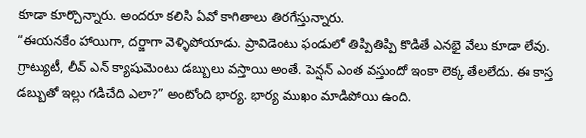కూడా కూర్చొన్నారు. అందరూ కలిసి ఏవో కాగితాలు తిరగేస్తున్నారు.
“ఈయనకేం హాయిగా, దర్జాగా వెళ్ళిపోయాడు. ప్రావిడెంటు ఫండులో తిప్పితిప్పి కొడితే ఎనభై వేలు కూడా లేవు. గ్రాట్యుటీ, లీవ్ ఎన్ క్యాషుమెంటు డబ్బులు వస్తాయి అంతే. పెన్షన్ ఎంత వస్తుందో ఇంకా లెక్క తేలలేదు. ఈ కాస్త డబ్బుతో ఇల్లు గడిచేది ఎలా?” అంటోంది భార్య. భార్య ముఖం మాడిపోయి ఉంది.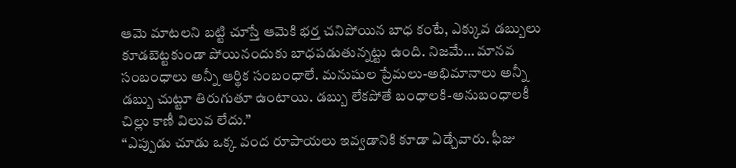ఆమె మాటలని బట్టి చూస్తే ఆమెకి భర్త చనిపోయిన బాధ కంటే, ఎక్కువ డబ్బులు కూడబెట్టకుండా పోయినందుకు బాధపడుతున్నట్టు ఉంది. నిజమే… మానవ సంబంధాలు అన్నీ ఆర్థిక సంబంధాలే. మనుషుల ప్రేమలు-అభిమానాలు అన్నీ డబ్బు చుట్టూ తిరుగుతూ ఉంటాయి. డబ్బు లేకపోతే బంధాలకి-అనుబంధాలకీ చిల్లు కాణీ విలువ లేదు.”
“ఎప్పుడు చూడు ఒక్క వంద రూపాయలు ఇవ్వడానికి కూడా ఏడ్చేవారు. ఫీజు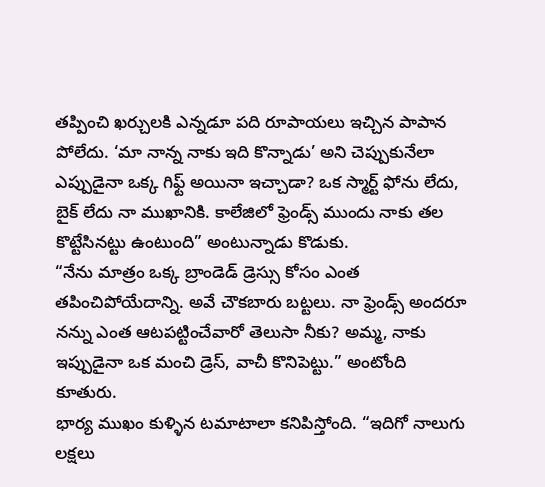తప్పించి ఖర్చులకి ఎన్నడూ పది రూపాయలు ఇచ్చిన పాపాన పోలేదు. ‘మా నాన్న నాకు ఇది కొన్నాడు’ అని చెప్పుకునేలా ఎప్పుడైనా ఒక్క గిఫ్ట్ అయినా ఇచ్చాడా? ఒక స్మార్ట్ ఫోను లేదు, బైక్ లేదు నా ముఖానికి. కాలేజిలో ఫ్రెండ్స్ ముందు నాకు తల కొట్టేసినట్టు ఉంటుంది” అంటున్నాడు కొడుకు.
“నేను మాత్రం ఒక్క బ్రాండెడ్ డ్రెస్సు కోసం ఎంత తపించిపోయేదాన్ని. అవే చౌకబారు బట్టలు. నా ఫ్రెండ్స్ అందరూ నన్ను ఎంత ఆటపట్టించేవారో తెలుసా నీకు? అమ్మ, నాకు ఇప్పుడైనా ఒక మంచి డ్రెస్, వాచీ కొనిపెట్టు.” అంటోంది కూతురు.
భార్య ముఖం కుళ్ళిన టమాటాలా కనిపిస్తోంది. “ఇదిగో నాలుగు లక్షలు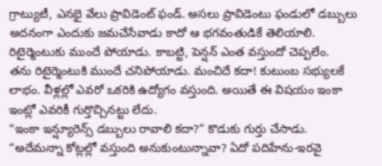గ్రాట్యుటీ, ఎనభై వేలు ప్రావిడెంట్ ఫండ్. అసలు ప్రావిడెంటు ఫండులో డబ్బులు అదనంగా ఎందుకు జమచేసేవాడు కాదో ఆ భగవంతుడికే తెలియాలి. రిటైర్మెంటుకు ముందే పోయాడు. కాబట్టి, పెన్షన్ ఎంత వస్తుందో చెప్పలేం.
తను రిటైర్మెంటుకి ముందే చనిపోయాడు. మంచిదే కదా! కుటుంబ సభ్యులకే లాభం. వీళ్లల్లో ఎవరో ఒకరికి ఉద్యోగం వస్తుంది. అయితే ఈ విషయం ఇంకా ఇంట్లో ఎవరికీ గుర్తొచ్చినట్టు లేదు.
“ఇంకా ఇన్ష్యూరెన్స్ డబ్బులు రావాలి కదా?” కొడుకు గుర్తు చేసాడు.
“అదేమన్నా కోట్లల్లో వస్తుంది అనుకుంటున్నావా? ఏదో పదిహేను-ఇరవై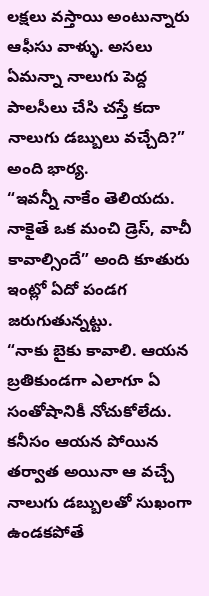లక్షలు వస్తాయి అంటున్నారు ఆఫీసు వాళ్ళు. అసలు ఏమన్నా నాలుగు పెద్ద పాలసీలు చేసి చస్తే కదా నాలుగు డబ్బులు వచ్చేది?” అంది భార్య.
“ఇవన్నీ నాకేం తెలియదు. నాకైతే ఒక మంచి డ్రెస్, వాచీ కావాల్సిందే” అంది కూతురు ఇంట్లో ఏదో పండగ జరుగుతున్నట్టు.
“నాకు బైకు కావాలి. ఆయన బ్రతికుండగా ఎలాగూ ఏ సంతోషానికీ నోచుకోలేదు. కనీసం ఆయన పోయిన తర్వాత అయినా ఆ వచ్చే నాలుగు డబ్బులతో సుఖంగా ఉండకపోతే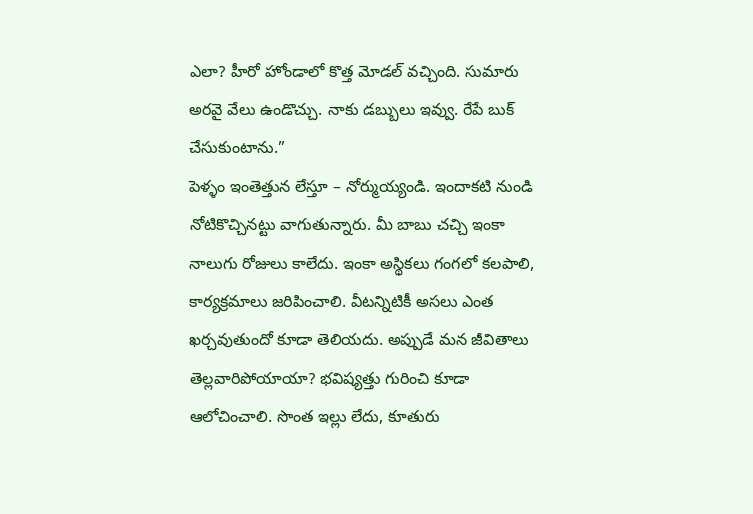ఎలా? హీరో హోండాలో కొత్త మోడల్ వచ్చింది. సుమారు అరవై వేలు ఉండొచ్చు. నాకు డబ్బులు ఇవ్వు. రేపే బుక్ చేసుకుంటాను.”
పెళ్ళం ఇంతెత్తున లేస్తూ – నోర్ముయ్యండి. ఇందాకటి నుండి నోటికొచ్చినట్టు వాగుతున్నారు. మీ బాబు చచ్చి ఇంకా నాలుగు రోజులు కాలేదు. ఇంకా అస్థికలు గంగలో కలపాలి, కార్యక్రమాలు జరిపించాలి. వీటన్నిటికీ అసలు ఎంత ఖర్చవుతుందో కూడా తెలియదు. అప్పుడే మన జీవితాలు తెల్లవారిపోయాయా? భవిష్యత్తు గురించి కూడా ఆలోచించాలి. సొంత ఇల్లు లేదు, కూతురు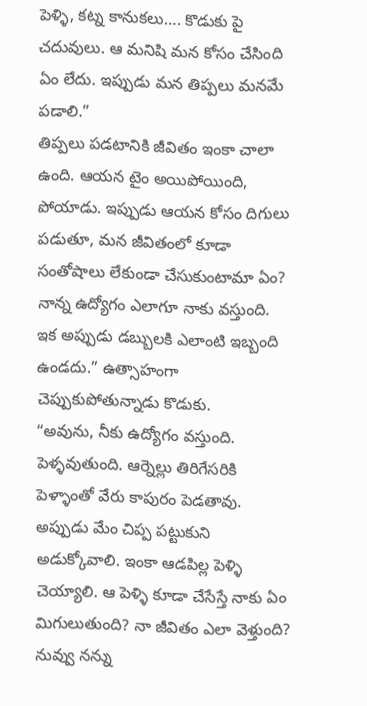పెళ్ళి, కట్న కానుకలు…. కొడుకు పై చదువులు. ఆ మనిషి మన కోసం చేసింది ఏం లేదు. ఇప్పుడు మన తిప్పలు మనమే పడాలి.”
తిప్పలు పడటానికి జీవితం ఇంకా చాలా ఉంది. ఆయన టైం అయిపోయింది, పోయాడు. ఇప్పుడు ఆయన కోసం దిగులు పడుతూ, మన జీవితంలో కూడా సంతోషాలు లేకుండా చేసుకుంటామా ఏం? నాన్న ఉద్యోగం ఎలాగూ నాకు వస్తుంది. ఇక అప్పుడు డబ్బులకి ఎలాంటి ఇబ్బంది ఉండదు.” ఉత్సాహంగా చెప్పుకుపోతున్నాడు కొడుకు.
“అవును, నీకు ఉద్యోగం వస్తుంది. పెళ్ళవుతుంది. ఆర్నెల్లు తిరిగేసరికి పెళ్ళాంతో వేరు కాపురం పెడతావు. అప్పుడు మేం చిప్ప పట్టుకుని అడుక్కోవాలి. ఇంకా ఆడపిల్ల పెళ్ళి చెయ్యాలి. ఆ పెళ్ళి కూడా చేసేస్తే నాకు ఏం మిగులుతుంది? నా జీవితం ఎలా వెళ్తుంది? నువ్వు నన్ను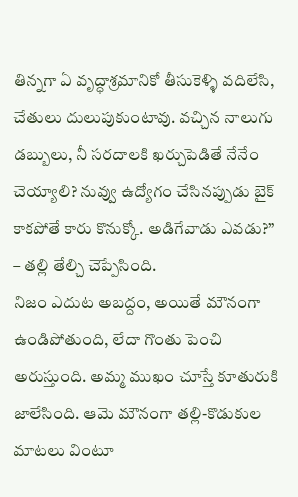తిన్నగా ఏ వృద్ధాశ్రమానికో తీసుకెళ్ళి వదిలేసి, చేతులు దులుపుకుంటావు. వచ్చిన నాలుగు డబ్బులు, నీ సరదాలకి ఖర్చుపెడితే నేనేం చెయ్యాలి? నువ్వు ఉద్యోగం చేసినప్పుడు బైక్ కాకపోతే కారు కొనుక్కో. అడిగేవాడు ఎవడు?” – తల్లి తేల్చి చెప్పేసింది.
నిజం ఎదుట అబద్దం, అయితే మౌనంగా ఉండిపోతుంది, లేదా గొంతు పెంచి అరుస్తుంది. అమ్మ ముఖం చూస్తే కూతురుకి జాలేసింది. ఆమె మౌనంగా తల్లి-కొడుకుల మాటలు వింటూ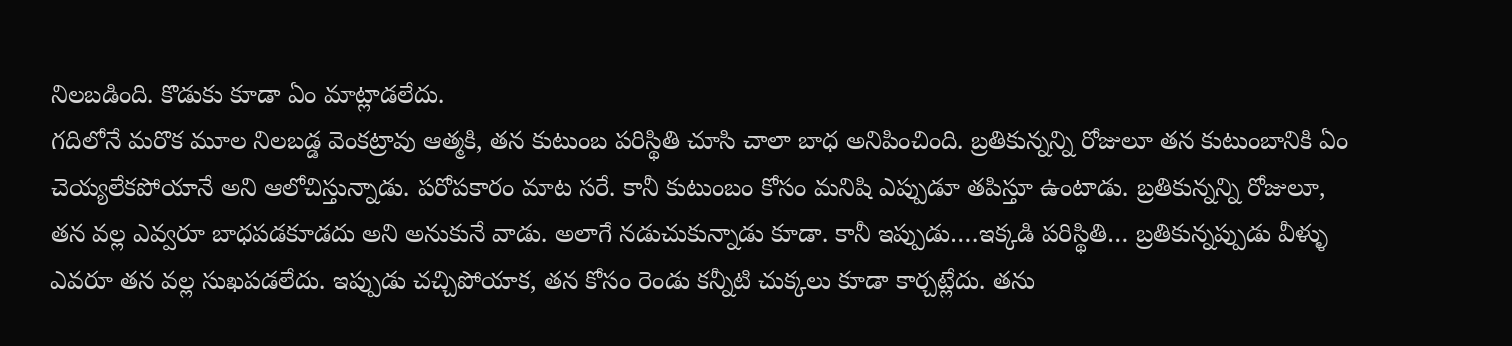నిలబడింది. కొడుకు కూడా ఏం మాట్లాడలేదు.
గదిలోనే మరొక మూల నిలబడ్డ వెంకట్రావు ఆత్మకి, తన కుటుంబ పరిస్థితి చూసి చాలా బాధ అనిపించింది. బ్రతికున్నన్ని రోజులూ తన కుటుంబానికి ఏం చెయ్యలేకపోయానే అని ఆలోచిస్తున్నాడు. పరోపకారం మాట సరే. కానీ కుటుంబం కోసం మనిషి ఎప్పుడూ తపిస్తూ ఉంటాడు. బ్రతికున్నన్ని రోజులూ, తన వల్ల ఎవ్వరూ బాధపడకూడదు అని అనుకునే వాడు. అలాగే నడుచుకున్నాడు కూడా. కానీ ఇప్పుడు….ఇక్కడి పరిస్థితి… బ్రతికున్నప్పుడు వీళ్ళు ఎవరూ తన వల్ల సుఖపడలేదు. ఇప్పుడు చచ్చిపోయాక, తన కోసం రెండు కన్నీటి చుక్కలు కూడా కార్చట్లేదు. తను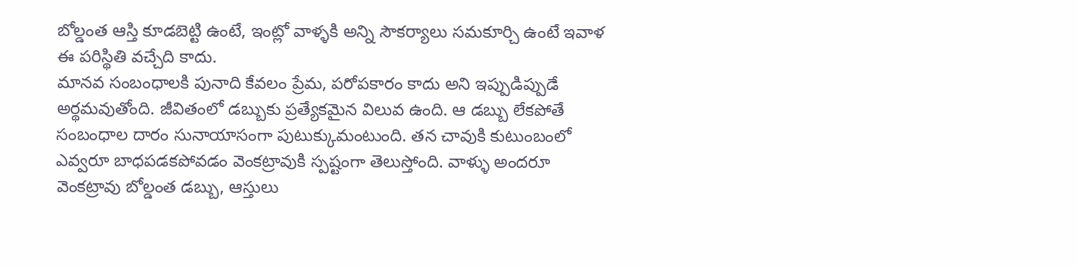బోల్డంత ఆస్తి కూడబెట్టి ఉంటే, ఇంట్లో వాళ్ళకి అన్ని సౌకర్యాలు సమకూర్చి ఉంటే ఇవాళ ఈ పరిస్థితి వచ్చేది కాదు.
మానవ సంబంధాలకి పునాది కేవలం ప్రేమ, పరోపకారం కాదు అని ఇప్పుడిప్పుడే అర్థమవుతోంది. జీవితంలో డబ్బుకు ప్రత్యేకమైన విలువ ఉంది. ఆ డబ్బు లేకపోతే సంబంధాల దారం సునాయాసంగా పుటుక్కుమంటుంది. తన చావుకి కుటుంబంలో ఎవ్వరూ బాధపడకపోవడం వెంకట్రావుకి స్పష్టంగా తెలుస్తోంది. వాళ్ళు అందరూ వెంకట్రావు బోల్డంత డబ్బు, ఆస్తులు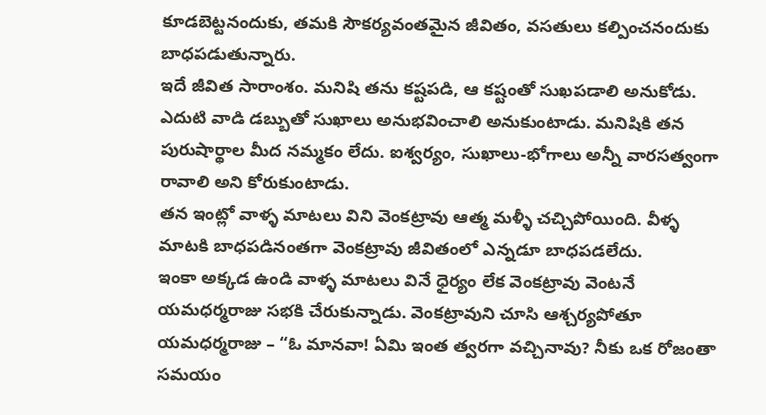కూడబెట్టనందుకు, తమకి సౌకర్యవంతమైన జీవితం, వసతులు కల్పించనందుకు బాధపడుతున్నారు.
ఇదే జీవిత సారాంశం. మనిషి తను కష్టపడి, ఆ కష్టంతో సుఖపడాలి అనుకోడు. ఎదుటి వాడి డబ్బుతో సుఖాలు అనుభవించాలి అనుకుంటాడు. మనిషికి తన పురుషార్థాల మీద నమ్మకం లేదు. ఐశ్వర్యం, సుఖాలు-భోగాలు అన్నీ వారసత్వంగా రావాలి అని కోరుకుంటాడు.
తన ఇంట్లో వాళ్ళ మాటలు విని వెంకట్రావు ఆత్మ మళ్ళీ చచ్చిపోయింది. వీళ్ళ మాటకి బాధపడినంతగా వెంకట్రావు జీవితంలో ఎన్నడూ బాధపడలేదు.
ఇంకా అక్కడ ఉండి వాళ్ళ మాటలు వినే ధైర్యం లేక వెంకట్రావు వెంటనే యమధర్మరాజు సభకి చేరుకున్నాడు. వెంకట్రావుని చూసి ఆశ్చర్యపోతూ యమధర్మరాజు – “ఓ మానవా! ఏమి ఇంత త్వరగా వచ్చినావు? నీకు ఒక రోజంతా సమయం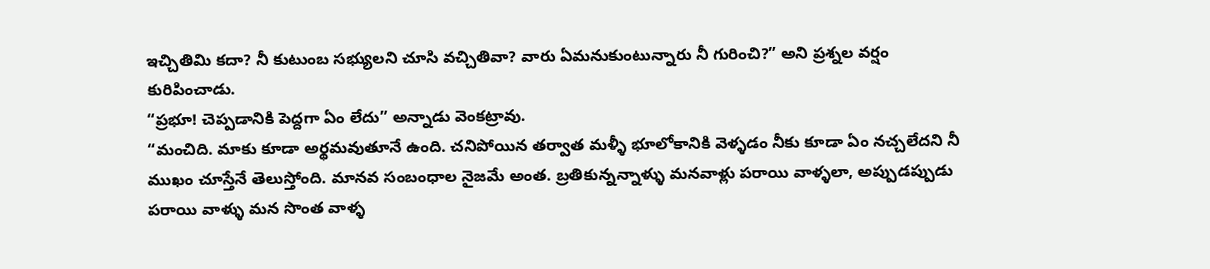ఇచ్చితిమి కదా? నీ కుటుంబ సభ్యులని చూసి వచ్చితివా? వారు ఏమనుకుంటున్నారు నీ గురించి?” అని ప్రశ్నల వర్షం కురిపించాడు.
“ప్రభూ! చెప్పడానికి పెద్దగా ఏం లేదు” అన్నాడు వెంకట్రావు.
“మంచిది. మాకు కూడా అర్థమవుతూనే ఉంది. చనిపోయిన తర్వాత మళ్ళీ భూలోకానికి వెళ్ళడం నీకు కూడా ఏం నచ్చలేదని నీ ముఖం చూస్తేనే తెలుస్తోంది. మానవ సంబంధాల నైజమే అంత. బ్రతికున్నన్నాళ్ళు మనవాళ్లు పరాయి వాళ్ళలా, అప్పుడప్పుడు పరాయి వాళ్ళు మన సొంత వాళ్ళ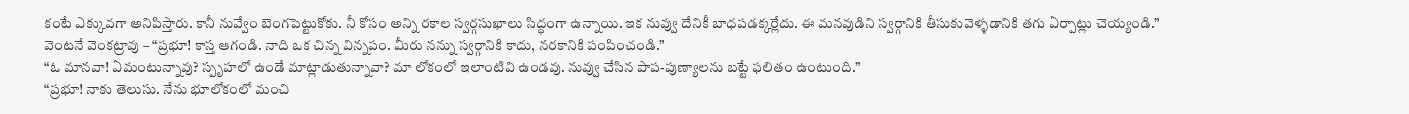కంటే ఎక్కువగా అనిపిస్తారు. కానీ నువ్వేం బెంగపెట్టుకోకు. నీ కోసం అన్ని రకాల స్వర్గసుఖాలు సిద్ధంగా ఉన్నాయి. ఇక నువ్వు దేనికీ బాధపడక్కర్లేదు. ఈ మనవుడిని స్వర్గానికి తీసుకువెళ్ళడానికి తగు ఏర్పాట్లు చెయ్యండి.”
వెంటనే వెంకట్రావు – “ప్రభూ! కాస్త ఆగండి. నాది ఒక చిన్న విన్నపం. మీరు నన్ను స్వర్గానికి కాదు, నరకానికి పంపించండి.”
“ఓ మానవా! ఏమంటున్నావు? స్పృహలో ఉండే మాట్లాడుతున్నావా? మా లోకంలో ఇలాంటివి ఉండవు. నువ్వు చేసిన పాప-పుణ్యాలను బట్టే ఫలితం ఉంటుంది.”
“ప్రభూ! నాకు తెలుసు. నేను భూలోకంలో మంచి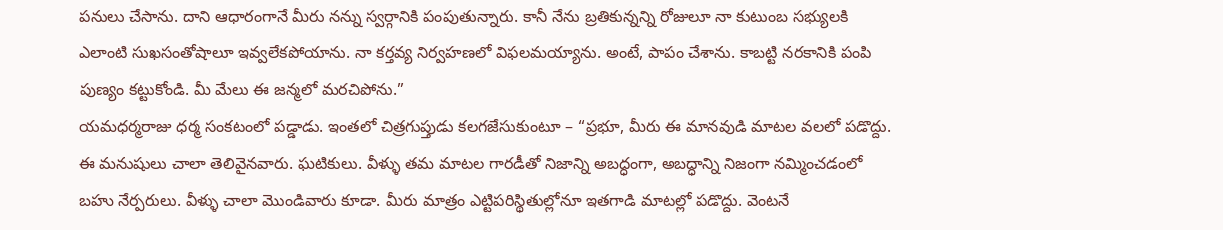పనులు చేసాను. దాని ఆధారంగానే మీరు నన్ను స్వర్గానికి పంపుతున్నారు. కానీ నేను బ్రతికున్నన్ని రోజులూ నా కుటుంబ సభ్యులకి ఎలాంటి సుఖసంతోషాలూ ఇవ్వలేకపోయాను. నా కర్తవ్య నిర్వహణలో విఫలమయ్యాను. అంటే, పాపం చేశాను. కాబట్టి నరకానికి పంపి పుణ్యం కట్టుకోండి. మీ మేలు ఈ జన్మలో మరచిపోను.”
యమధర్మరాజు ధర్మ సంకటంలో పడ్డాడు. ఇంతలో చిత్రగుప్తుడు కలగజేసుకుంటూ – “ప్రభూ, మీరు ఈ మానవుడి మాటల వలలో పడొద్దు. ఈ మనుషులు చాలా తెలివైనవారు. ఘటికులు. వీళ్ళు తమ మాటల గారడీతో నిజాన్ని అబద్ధంగా, అబద్ధాన్ని నిజంగా నమ్మించడంలో బహు నేర్పరులు. వీళ్ళు చాలా మొండివారు కూడా. మీరు మాత్రం ఎట్టిపరిస్థితుల్లోనూ ఇతగాడి మాటల్లో పడొద్దు. వెంటనే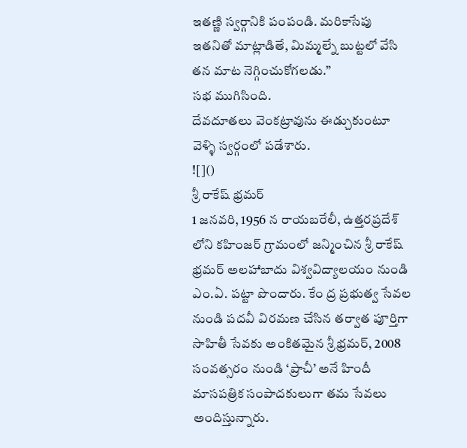ఇతణ్ణి స్వర్గానికి పంపండి. మరికాసేపు ఇతనితో మాట్లాడితే, మిమ్మల్నే బుట్టలో వేసి తన మాట నెగ్గించుకోగలడు.”
సభ ముగిసింది.
దేవదూతలు వెంకట్రావును ఈడ్చుకుంటూ వెళ్ళి స్వర్గంలో పడేశారు.
![]()
శ్రీ రాకేష్ భ్రమర్
1 జనవరి, 1956 న రాయబరేలీ, ఉత్తరప్రదేశ్ లోని కహింజర్ గ్రామంలో జన్మించిన శ్రీ రాకేష్ భ్రమర్ అలహాబాదు విశ్వవిద్యాలయం నుండి ఎం.ఏ. పట్టా పొందారు. కేం ద్ర ప్రభుత్వ సేవల నుండి పదవీ విరమణ చేసిన తర్వాత పూర్తిగా సాహితీ సేవకు అంకితమైన శ్రీ భ్రమర్, 2008 సంవత్సరం నుండి ‘ప్రాచీ’ అనే హిందీ మాసపత్రిక సంపాదకులుగా తమ సేవలు అందిస్తున్నారు.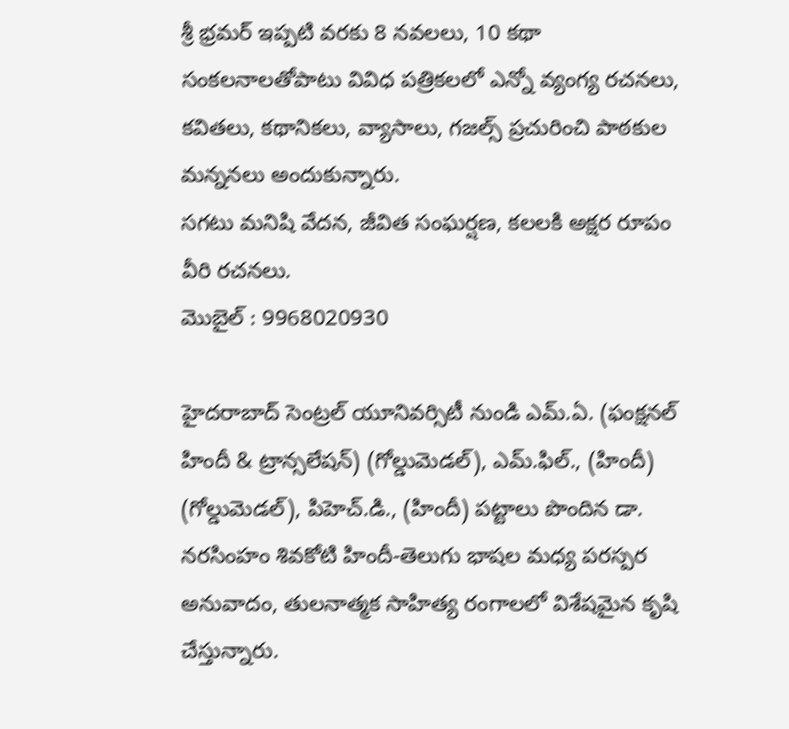శ్రీ భ్రమర్ ఇప్పటి వరకు 8 నవలలు, 10 కథా సంకలనాలతోపాటు వివిధ పత్రికలలో ఎన్నో వ్యంగ్య రచనలు, కవితలు, కథానికలు, వ్యాసాలు, గజల్స్ ప్రచురించి పాఠకుల మన్ననలు అందుకున్నారు.
సగటు మనిషి వేదన, జీవిత సంఘర్షణ, కలలకి అక్షర రూపం వీరి రచనలు.
మొబైల్ : 9968020930

హైదరాబాద్ సెంట్రల్ యూనివర్సిటీ నుండి ఎమ్.ఏ. (ఫంక్షనల్ హిందీ & ట్రాన్సలేషన్) (గోల్డుమెడల్), ఎమ్.ఫిల్., (హిందీ) (గోల్డుమెడల్), పిహెచ్.డి., (హిందీ) పట్టాలు పొందిన డా. నరసింహం శివకోటి హిందీ-తెలుగు భాషల మధ్య పరస్పర అనువాదం, తులనాత్మక సాహిత్య రంగాలలో విశేషమైన కృషి చేస్తున్నారు.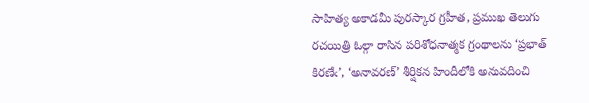సాహిత్య అకాడమీ పురస్కార గ్రహీత, ప్రముఖ తెలుగు రచయిత్రి ఓల్గా రాసిన పరిశోధనాత్మక గ్రంథాలను ‘ప్రభాత్ కిరణేఁ’, ‘అనావరణ్’ శీర్షికన హిందీలోకి అనువదించి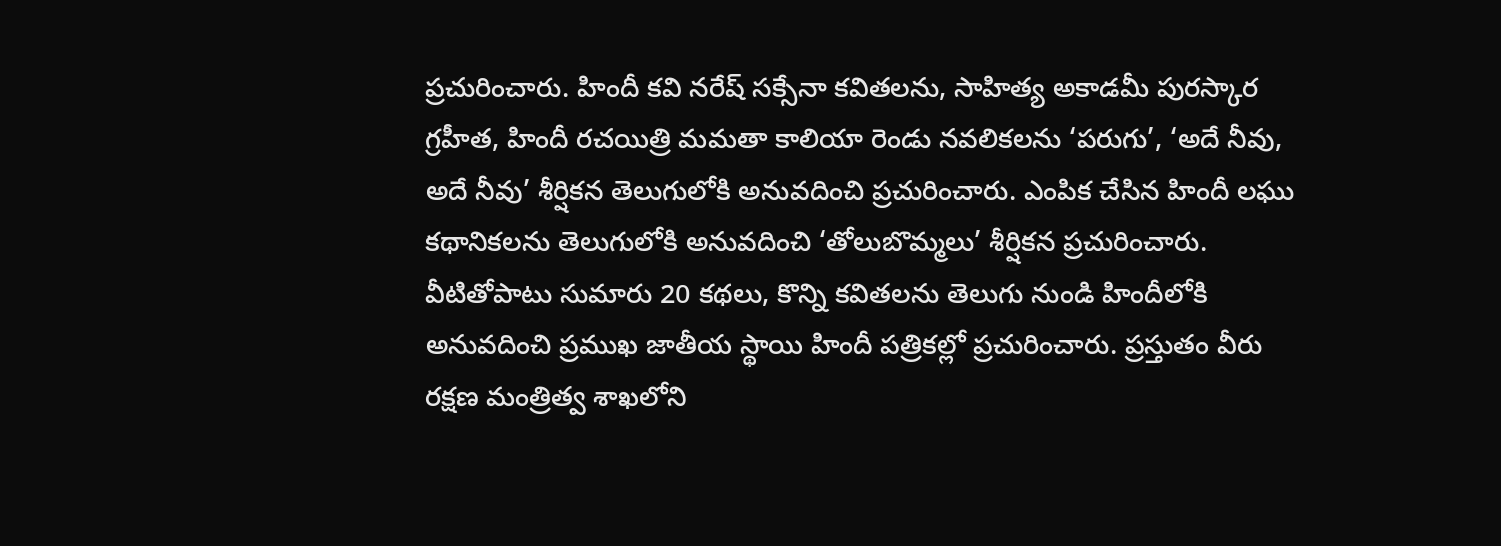ప్రచురించారు. హిందీ కవి నరేష్ సక్సేనా కవితలను, సాహిత్య అకాడమీ పురస్కార గ్రహీత, హిందీ రచయిత్రి మమతా కాలియా రెండు నవలికలను ‘పరుగు’, ‘అదే నీవు, అదే నీవు’ శీర్షికన తెలుగులోకి అనువదించి ప్రచురించారు. ఎంపిక చేసిన హిందీ లఘు కథానికలను తెలుగులోకి అనువదించి ‘తోలుబొమ్మలు’ శీర్షికన ప్రచురించారు. వీటితోపాటు సుమారు 20 కథలు, కొన్ని కవితలను తెలుగు నుండి హిందీలోకి అనువదించి ప్రముఖ జాతీయ స్థాయి హిందీ పత్రికల్లో ప్రచురించారు. ప్రస్తుతం వీరు రక్షణ మంత్రిత్వ శాఖలోని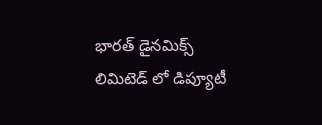భారత్ డైనమిక్స్ లిమిటెడ్ లో డిప్యూటీ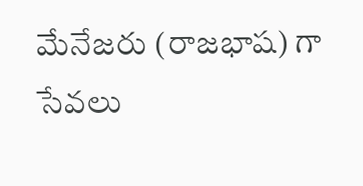మేనేజరు (రాజభాష) గా సేవలు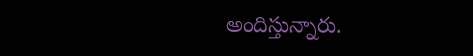అందిస్తున్నారు.